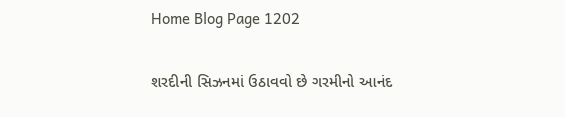Home Blog Page 1202

શરદીની સિઝનમાં ઉઠાવવો છે ગરમીનો આનંદ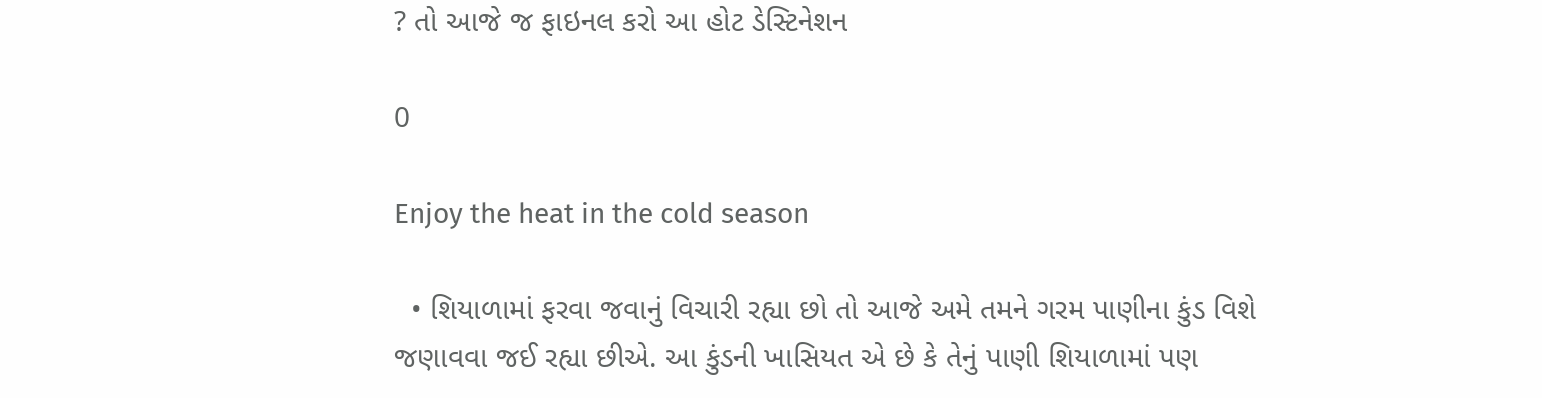? તો આજે જ ફાઇનલ કરો આ હોટ ડેસ્ટિનેશન

0

Enjoy the heat in the cold season

  • શિયાળામાં ફરવા જવાનું વિચારી રહ્યા છો તો આજે અમે તમને ગરમ પાણીના કુંડ વિશે જણાવવા જઈ રહ્યા છીએ. આ કુંડની ખાસિયત એ છે કે તેનું પાણી શિયાળામાં પણ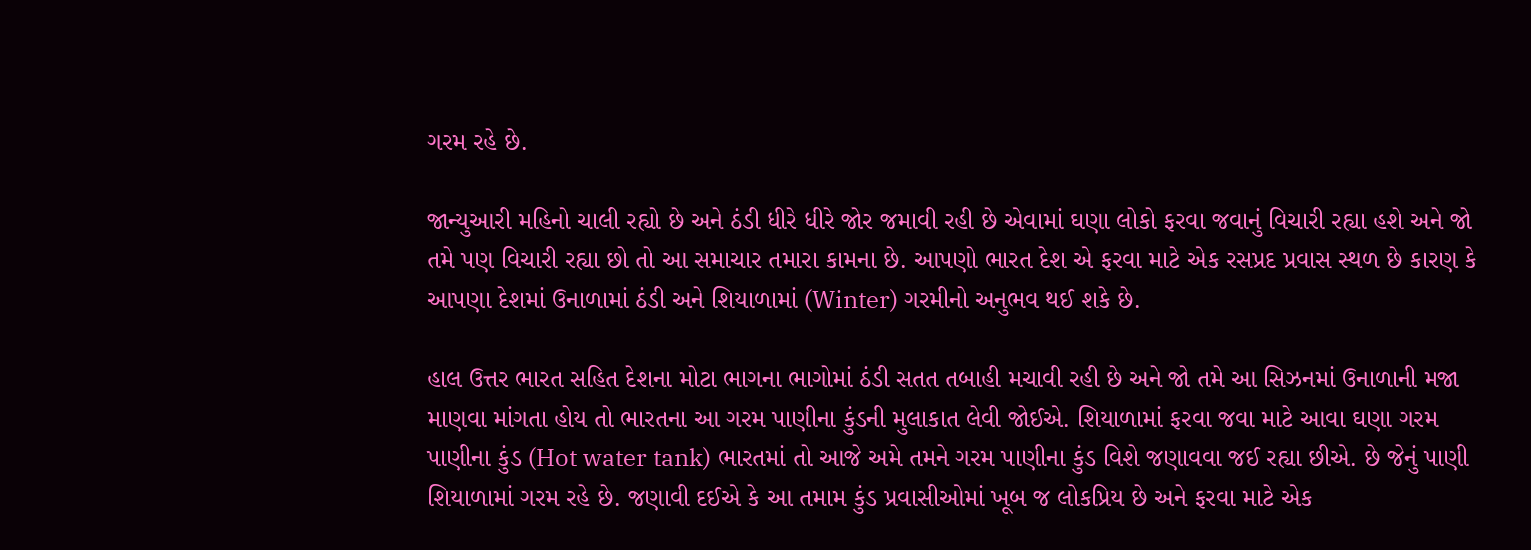ગરમ રહે છે.

જાન્યુઆરી મહિનો ચાલી રહ્યો છે અને ઠંડી ધીરે ધીરે જોર જમાવી રહી છે એવામાં ઘણા લોકો ફરવા જવાનું વિચારી રહ્યા હશે અને જો તમે પણ વિચારી રહ્યા છો તો આ સમાચાર તમારા કામના છે. આપણો ભારત દેશ એ ફરવા માટે એક રસપ્રદ પ્રવાસ સ્થળ છે કારણ કે આપણા દેશમાં ઉનાળામાં ઠંડી અને શિયાળામાં (Winter) ગરમીનો અનુભવ થઈ શકે છે.

હાલ ઉત્તર ભારત સહિત દેશના મોટા ભાગના ભાગોમાં ઠંડી સતત તબાહી મચાવી રહી છે અને જો તમે આ સિઝનમાં ઉનાળાની મજા માણવા માંગતા હોય તો ભારતના આ ગરમ પાણીના કુંડની મુલાકાત લેવી જોઈએ. શિયાળામાં ફરવા જવા માટે આવા ઘણા ગરમ પાણીના કુંડ (Hot water tank) ભારતમાં તો આજે અમે તમને ગરમ પાણીના કુંડ વિશે જણાવવા જઈ રહ્યા છીએ. છે જેનું પાણી શિયાળામાં ગરમ રહે છે. જણાવી દઈએ કે આ તમામ કુંડ પ્રવાસીઓમાં ખૂબ જ લોકપ્રિય છે અને ફરવા માટે એક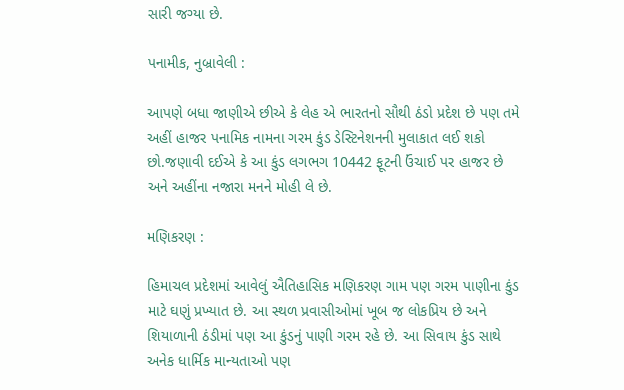સારી જગ્યા છે.

પનામીક, નુબ્રાવેલી :

આપણે બધા જાણીએ છીએ કે લેહ એ ભારતનો સૌથી ઠંડો પ્રદેશ છે પણ તમે અહીં હાજર પનામિક નામના ગરમ કુંડ ડેસ્ટિનેશનની મુલાકાત લઈ શકો છો.જણાવી દઈએ કે આ કુંડ લગભગ 10442 ફૂટની ઉંચાઈ પર હાજર છે અને અહીંના નજારા મનને મોહી લે છે.

મણિકરણ :

હિમાચલ પ્રદેશમાં આવેલું ઐતિહાસિક મણિકરણ ગામ પણ ગરમ પાણીના કુંડ માટે ઘણું પ્રખ્યાત છે. આ સ્થળ પ્રવાસીઓમાં ખૂબ જ લોકપ્રિય છે અને શિયાળાની ઠંડીમાં પણ આ કુંડનું પાણી ગરમ રહે છે. આ સિવાય કુંડ સાથે અનેક ધાર્મિક માન્યતાઓ પણ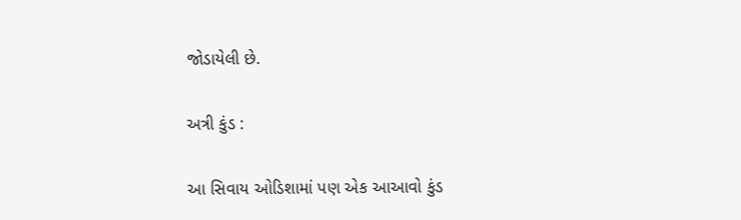જોડાયેલી છે.

અત્રી કુંડ :

આ સિવાય ઓડિશામાં પણ એક આઆવો કુંડ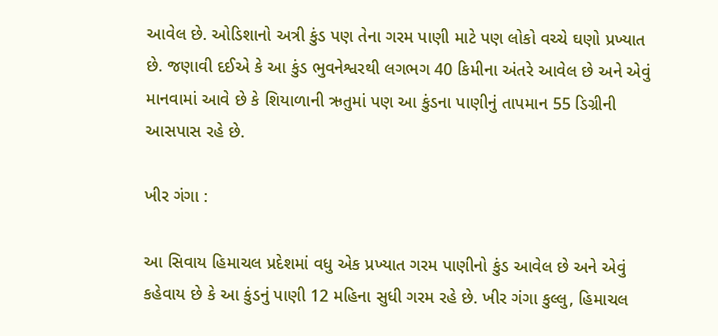આવેલ છે. ઓડિશાનો અત્રી કુંડ પણ તેના ગરમ પાણી માટે પણ લોકો વચ્ચે ઘણો પ્રખ્યાત છે. જણાવી દઈએ કે આ કુંડ ભુવનેશ્વરથી લગભગ 40 કિમીના અંતરે આવેલ છે અને એવું માનવામાં આવે છે કે શિયાળાની ઋતુમાં પણ આ કુંડના પાણીનું તાપમાન 55 ડિગ્રીની આસપાસ રહે છે.

ખીર ગંગા :

આ સિવાય હિમાચલ પ્રદેશમાં વધુ એક પ્રખ્યાત ગરમ પાણીનો કુંડ આવેલ છે અને એવું કહેવાય છે કે આ કુંડનું પાણી 12 મહિના સુધી ગરમ રહે છે. ખીર ગંગા કુલ્લુ, હિમાચલ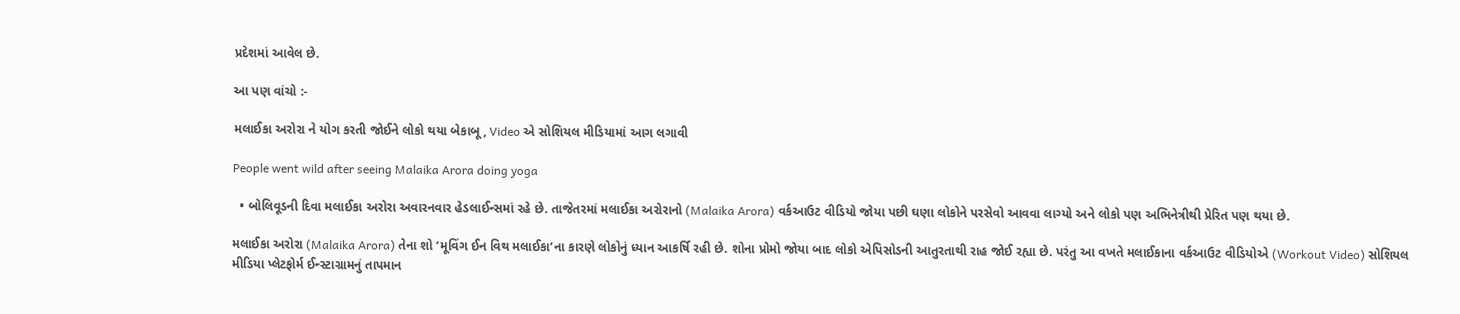પ્રદેશમાં આવેલ છે.

આ પણ વાંચો :-

મલાઈકા અરોરા ને યોગ કરતી જોઈને લોકો થયા બેકાબૂ, Video એ સોશિયલ મીડિયામાં આગ લગાવી

People went wild after seeing Malaika Arora doing yoga

  • બોલિવૂડની દિવા મલાઈકા અરોરા અવારનવાર હેડલાઈન્સમાં રહે છે. તાજેતરમાં મલાઈકા અરોરાનો (Malaika Arora) વર્કઆઉટ વીડિયો જોયા પછી ઘણા લોકોને પરસેવો આવવા લાગ્યો અને લોકો પણ અભિનેત્રીથી પ્રેરિત પણ થયા છે.

મલાઈકા અરોરા (Malaika Arora) તેના શો ‘મૂવિંગ ઈન વિથ મલાઈકા’ના કારણે લોકોનું ધ્યાન આકર્ષિ રહી છે. શોના પ્રોમો જોયા બાદ લોકો એપિસોડની આતુરતાથી રાહ જોઈ રહ્યા છે. પરંતુ આ વખતે મલાઈકાના વર્કઆઉટ વીડિયોએ (Workout Video) સોશિયલ મીડિયા પ્લેટફોર્મ ઈન્સ્ટાગ્રામનું તાપમાન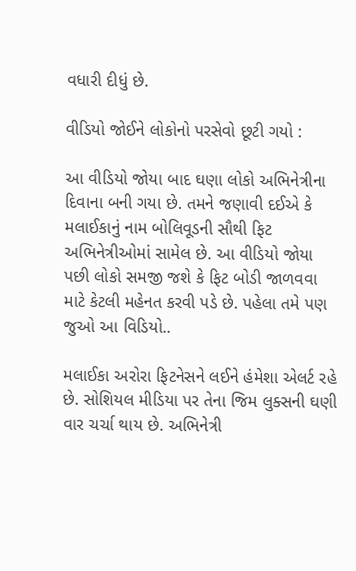વધારી દીધું છે.

વીડિયો જોઈને લોકોનો પરસેવો છૂટી ગયો :

આ વીડિયો જોયા બાદ ઘણા લોકો અભિનેત્રીના દિવાના બની ગયા છે. તમને જણાવી દઈએ કે મલાઈકાનું નામ બોલિવૂડની સૌથી ફિટ અભિનેત્રીઓમાં સામેલ છે. આ વીડિયો જોયા પછી લોકો સમજી જશે કે ફિટ બોડી જાળવવા માટે કેટલી મહેનત કરવી પડે છે. પહેલા તમે પણ જુઓ આ વિડિયો..

મલાઈકા અરોરા ફિટનેસને લઈને હંમેશા એલર્ટ રહે છે. સોશિયલ મીડિયા પર તેના જિમ લુક્સની ઘણી વાર ચર્ચા થાય છે. અભિનેત્રી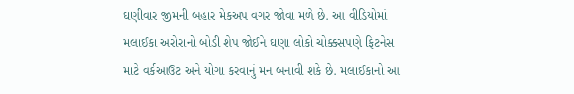ઘણીવાર જીમની બહાર મેકઅપ વગર જોવા મળે છે. આ વીડિયોમાં મલાઈકા અરોરાનો બોડી શેપ જોઈને ઘણા લોકો ચોક્કસપણે ફિટનેસ માટે વર્કઆઉટ અને યોગા કરવાનું મન બનાવી શકે છે. મલાઈકાનો આ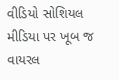વીડિયો સોશિયલ મીડિયા પર ખૂબ જ વાયરલ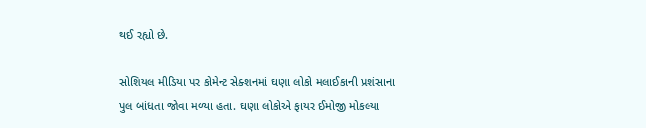થઈ રહ્યો છે.

સોશિયલ મીડિયા પર કોમેન્ટ સેક્શનમાં ઘણા લોકો મલાઈકાની પ્રશંસાના પુલ બાંધતા જોવા મળ્યા હતા. ઘણા લોકોએ ફાયર ઈમોજી મોકલ્યા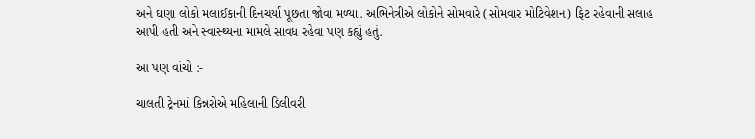અને ઘણા લોકો મલાઈકાની દિનચર્યા પૂછતા જોવા મળ્યા. અભિનેત્રીએ લોકોને સોમવારે (સોમવાર મોટિવેશન) ફિટ રહેવાની સલાહ આપી હતી અને સ્વાસ્થ્યના મામલે સાવધ રહેવા પણ કહ્યું હતું.

આ પણ વાંચો :-

ચાલતી ટ્રેનમાં કિન્નરોએ મહિલાની ડિલીવરી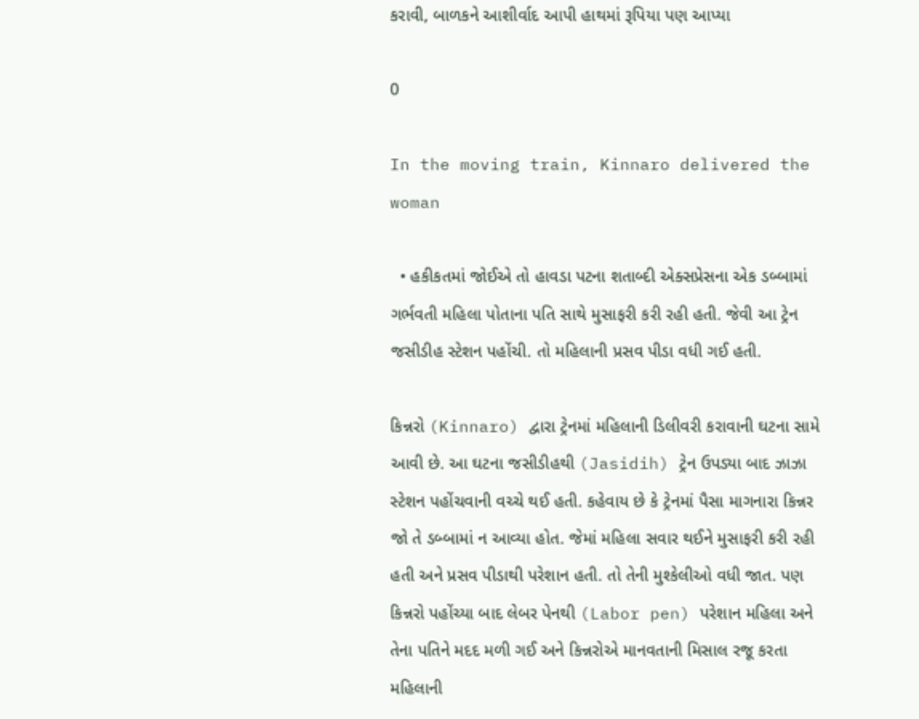કરાવી, બાળકને આશીર્વાદ આપી હાથમાં રૂપિયા પણ આપ્યા

0

In the moving train, Kinnaro delivered the woman

  • હકીકતમાં જોઈએ તો હાવડા પટના શતાબ્દી એક્સપ્રેસના એક ડબ્બામાં ગર્ભવતી મહિલા પોતાના પતિ સાથે મુસાફરી કરી રહી હતી. જેવી આ ટ્રેન જસીડીહ સ્ટેશન પહોંચી. તો મહિલાની પ્રસવ પીડા વધી ગઈ હતી.

કિન્નરો (Kinnaro) દ્વારા ટ્રેનમાં મહિલાની ડિલીવરી કરાવાની ઘટના સામે આવી છે. આ ઘટના જસીડીહથી (Jasidih) ટ્રેન ઉપડ્યા બાદ ઝાઝા સ્ટેશન પહોંચવાની વચ્ચે થઈ હતી. કહેવાય છે કે ટ્રેનમાં પૈસા માગનારા કિન્નર જો તે ડબ્બામાં ન આવ્યા હોત. જેમાં મહિલા સવાર થઈને મુસાફરી કરી રહી હતી અને પ્રસવ પીડાથી પરેશાન હતી. તો તેની મુશ્કેલીઓ વધી જાત. પણ કિન્નરો પહોંચ્યા બાદ લેબર પેનથી (Labor pen) પરેશાન મહિલા અને તેના પતિને મદદ મળી ગઈ અને કિન્નરોએ માનવતાની મિસાલ રજૂ કરતા મહિલાની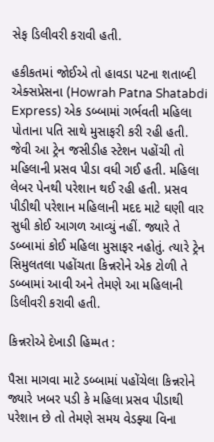સેફ ડિલીવરી કરાવી હતી.

હકીકતમાં જોઈએ તો હાવડા પટના શતાબ્દી એક્સપ્રેસના (Howrah Patna Shatabdi Express) એક ડબ્બામાં ગર્ભવતી મહિલા પોતાના પતિ સાથે મુસાફરી કરી રહી હતી. જેવી આ ટ્રેન જસીડીહ સ્ટેશન પહોંચી તો મહિલાની પ્રસવ પીડા વધી ગઈ હતી. મહિલા લેબર પેનથી પરેશાન થઈ રહી હતી. પ્રસવ પીડીથી પરેશાન મહિલાની મદદ માટે ઘણી વાર સુધી કોઈ આગળ આવ્યું નહીં. જ્યારે તે ડબ્બામાં કોઈ મહિલા મુસાફર નહોતું. ત્યારે ટ્રેન સિમુલતલા પહોંચતા કિન્નરોને એક ટોળી તે ડબ્બામાં આવી અને તેમણે આ મહિલાની ડિલીવરી કરાવી હતી.

કિન્નરોએ દેખાડી હિમ્મત :

પૈસા માગવા માટે ડબ્બામાં પહોંચેલા કિન્નરોને જ્યારે ખબર પડી કે મહિલા પ્રસવ પીડાથી પરેશાન છે તો તેમણે સમય વેડફ્યા વિના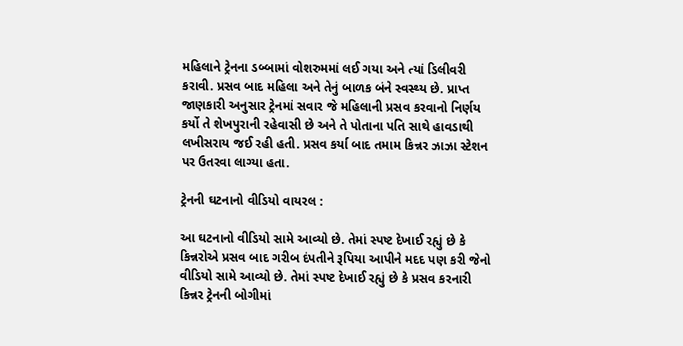મહિલાને ટ્રેનના ડબ્બામાં વોશરુમમાં લઈ ગયા અને ત્યાં ડિલીવરી કરાવી. પ્રસવ બાદ મહિલા અને તેનું બાળક બંને સ્વસ્થ્ય છે. પ્રાપ્ત જાણકારી અનુસાર ટ્રેનમાં સવાર જે મહિલાની પ્રસવ કરવાનો નિર્ણય કર્યો તે શેખપુરાની રહેવાસી છે અને તે પોતાના પતિ સાથે હાવડાથી લખીસરાય જઈ રહી હતી. પ્રસવ કર્યા બાદ તમામ કિન્નર ઝાઝા સ્ટેશન પર ઉતરવા લાગ્યા હતા.

ટ્રેનની ઘટનાનો વીડિયો વાયરલ :

આ ઘટનાનો વીડિયો સામે આવ્યો છે. તેમાં સ્પષ્ટ દેખાઈ રહ્યું છે કે કિન્નરોએ પ્રસવ બાદ ગરીબ દંપતીને રૂપિયા આપીને મદદ પણ કરી જેનો વીડિયો સામે આવ્યો છે. તેમાં સ્પષ્ટ દેખાઈ રહ્યું છે કે પ્રસવ કરનારી કિન્નર ટ્રેનની બોગીમાં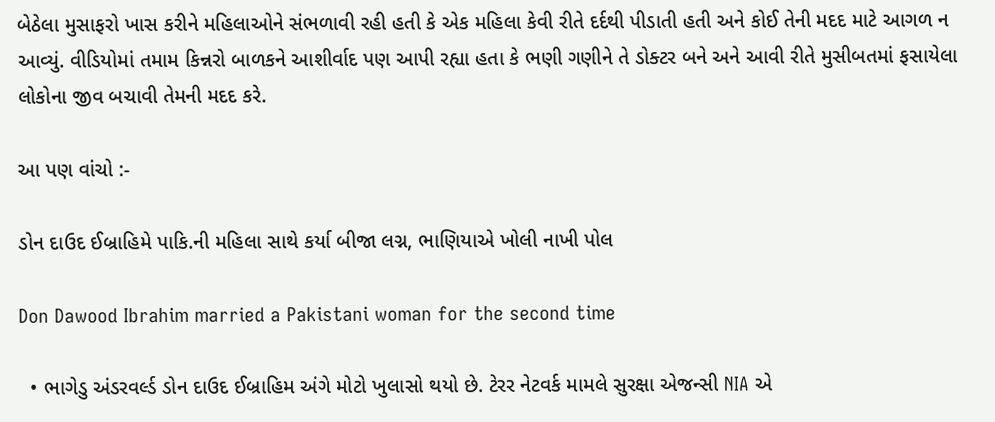બેઠેલા મુસાફરો ખાસ કરીને મહિલાઓને સંભળાવી રહી હતી કે એક મહિલા કેવી રીતે દર્દથી પીડાતી હતી અને કોઈ તેની મદદ માટે આગળ ન આવ્યું. વીડિયોમાં તમામ કિન્નરો બાળકને આશીર્વાદ પણ આપી રહ્યા હતા કે ભણી ગણીને તે ડોક્ટર બને અને આવી રીતે મુસીબતમાં ફસાયેલા લોકોના જીવ બચાવી તેમની મદદ કરે.

આ પણ વાંચો :-

ડોન દાઉદ ઈબ્રાહિમે પાકિ.ની મહિલા સાથે કર્યા બીજા લગ્ન, ભાણિયાએ ખોલી નાખી પોલ

Don Dawood Ibrahim married a Pakistani woman for the second time

  • ભાગેડુ અંડરવર્લ્ડ ડોન દાઉદ ઈબ્રાહિમ અંગે મોટો ખુલાસો થયો છે. ટેરર નેટવર્ક મામલે સુરક્ષા એજન્સી NIA એ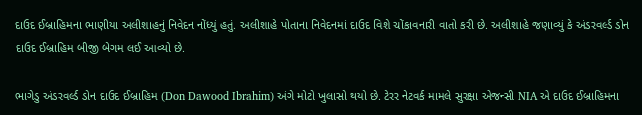દાઉદ ઈબ્રાહિમના ભાણીયા અલીશાહનું નિવેદન નોંધ્યું હતું. અલીશાહે પોતાના નિવેદનમાં દાઉદ વિશે ચોંકાવનારી વાતો કરી છે. અલીશાહે જણાવ્યું કે અંડરવર્લ્ડ ડોન દાઉદ ઈબ્રાહિમ બીજી બેગમ લઈ આવ્યો છે.

ભાગેડુ અંડરવર્લ્ડ ડોન દાઉદ ઈબ્રાહિમ (Don Dawood Ibrahim) અંગે મોટો ખુલાસો થયો છે. ટેરર નેટવર્ક મામલે સુરક્ષા એજન્સી NIA એ દાઉદ ઈબ્રાહિમના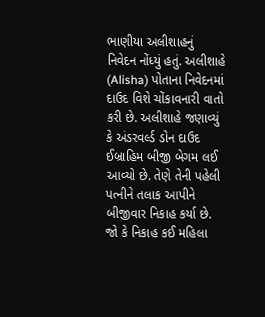ભાણીયા અલીશાહનું નિવેદન નોંધ્યું હતું. અલીશાહે (Alisha) પોતાના નિવેદનમાં દાઉદ વિશે ચોંકાવનારી વાતો કરી છે. અલીશાહે જણાવ્યું કે અંડરવર્લ્ડ ડોન દાઉદ ઈબ્રાહિમ બીજી બેગમ લઈ આવ્યો છે. તેણે તેની પહેલી પત્નીને તલાક આપીને બીજીવાર નિકાહ કર્યા છે. જો કે નિકાહ કઈ મહિલા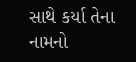સાથે કર્યા તેના નામનો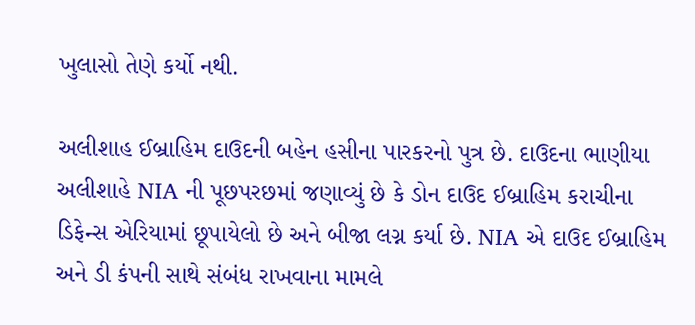ખુલાસો તેણે કર્યો નથી.

અલીશાહ ઈબ્રાહિમ દાઉદની બહેન હસીના પારકરનો પુત્ર છે. દાઉદના ભાણીયા અલીશાહે NIA ની પૂછપરછમાં જણાવ્યું છે કે ડોન દાઉદ ઈબ્રાહિમ કરાચીના ડિફેન્સ એરિયામાં છૂપાયેલો છે અને બીજા લગ્ન કર્યા છે. NIA એ દાઉદ ઈબ્રાહિમ અને ડી કંપની સાથે સંબંધ રાખવાના મામલે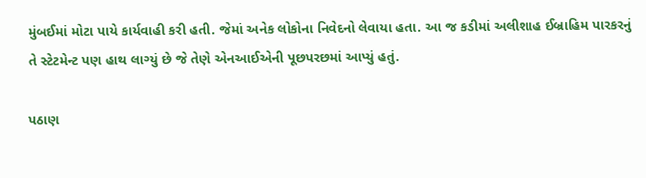મુંબઈમાં મોટા પાયે કાર્યવાહી કરી હતી. જેમાં અનેક લોકોના નિવેદનો લેવાયા હતા. આ જ કડીમાં અલીશાહ ઈબ્રાહિમ પારકરનું તે સ્ટેટમેન્ટ પણ હાથ લાગ્યું છે જે તેણે એનઆઈએની પૂછપરછમાં આપ્યું હતું.

પઠાણ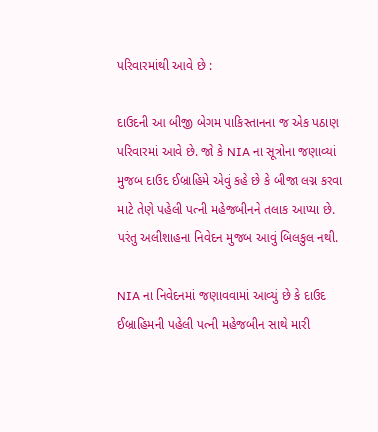પરિવારમાંથી આવે છે :

દાઉદની આ બીજી બેગમ પાકિસ્તાનના જ એક પઠાણ પરિવારમાં આવે છે. જો કે NIA ના સૂત્રોના જણાવ્યાં મુજબ દાઉદ ઈબ્રાહિમે એવું કહે છે કે બીજા લગ્ન કરવા માટે તેણે પહેલી પત્ની મહેજબીનને તલાક આપ્યા છે. પરંતુ અલીશાહના નિવેદન મુજબ આવું બિલકુલ નથી.

NIA ના નિવેદનમાં જણાવવામાં આવ્યું છે કે દાઉદ ઈબ્રાહિમની પહેલી પત્ની મહેજબીન સાથે મારી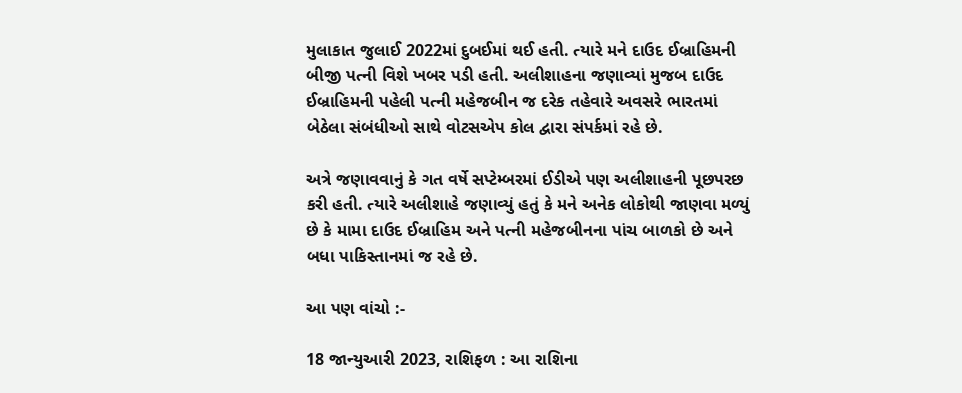મુલાકાત જુલાઈ 2022માં દુબઈમાં થઈ હતી. ત્યારે મને દાઉદ ઈબ્રાહિમની બીજી પત્ની વિશે ખબર પડી હતી. અલીશાહના જણાવ્યાં મુજબ દાઉદ ઈબ્રાહિમની પહેલી પત્ની મહેજબીન જ દરેક તહેવારે અવસરે ભારતમાં બેઠેલા સંબંધીઓ સાથે વોટસએપ કોલ દ્વારા સંપર્કમાં રહે છે.

અત્રે જણાવવાનું કે ગત વર્ષે સપ્ટેમ્બરમાં ઈડીએ પણ અલીશાહની પૂછપરછ કરી હતી. ત્યારે અલીશાહે જણાવ્યું હતું કે મને અનેક લોકોથી જાણવા મળ્યું છે કે મામા દાઉદ ઈબ્રાહિમ અને પત્ની મહેજબીનના પાંચ બાળકો છે અને બધા પાકિસ્તાનમાં જ રહે છે.

આ પણ વાંચો :-

18 જાન્યુઆરી 2023, રાશિફળ : આ રાશિના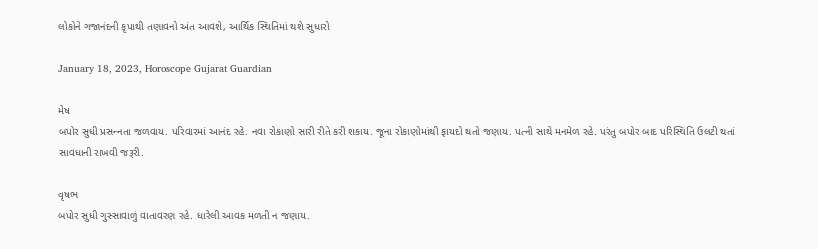લોકોને ગજાનંદની કૃપાથી તણાવનો અંત આવશે, આર્થિક સ્થિતિમાં થશે સુધારો

January 18, 2023, Horoscope Gujarat Guardian

મેષ
બપોર સુધી પ્રસન્‍નતા જળવાય. પરિવારમાં આનંદ રહે. નવા રોકાણો સારી રીતે કરી શકાય. જૂના રોકાણોમાંથી ફાયદો થતો જણાય. પત્ની સાથે મનમેળ રહે. પરંતુ બપોર બાદ પરિસ્થિતિ ઉલટી થતાં સાવધાની રાખવી જરૂરી.

વૃષભ
બપોર સુધી ગુસ્સાવાળું વાતાવરણ રહે. ધારેલી આવક મળતી ન જણાય.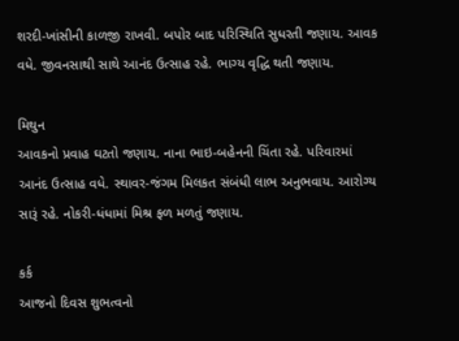શરદી-ખાંસીની કાળજી રાખવ‌ી. બપોર બાદ પરિસ્થિતિ સુધરતી જણાય. આવક વધે. જીવનસાથી સાથે આનંદ ઉત્સાહ રહે. ભાગ્ય વૃદ્ધિ થતી જણાય.

મિથુન
આવકનો પ્રવાહ ઘટતો જણાય. નાના ભાઇ-બહેનની ચિંતા રહે. પરિવારમાં આનંદ ઉત્સાહ વધે. સ્થાવર-જંગમ મિલકત સંબંધી લાભ અનુભવાય. આરોગ્ય સારૂં રહે. નોકરી-ધંધામાં મિશ્ર ફળ મળતું જણાય.

કર્ક
આજનો દિવસ શુભત્વનો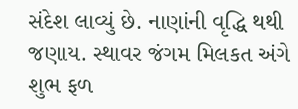સંદેશ લાવ્યું છે. નાણાંની વૃદ્ધિ થથી જણાય. સ્થાવર જંગમ મિલકત અંગે શુભ ફળ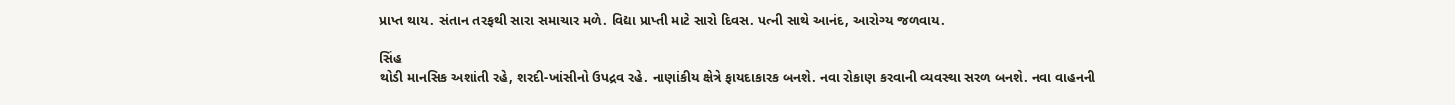પ્રાપ્‍ત થાય. સંતાન તરફથી સારા સમાચાર મળે. વિદ્યા પ્રાપ્‍તી માટે સારો દિવસ. પત્ની સાથે આનંદ, આરોગ્ય જળવાય.

સિંહ
થોડી માનસિક અશાંતી રહે, શરદી-ખાંસીનો ઉપદ્રવ રહે. નાણાંકીય ક્ષેત્રે ફાયદાકારક બનશે. નવા રોકાણ કરવાની વ્યવસ્થા સરળ બનશે. નવા વાહનની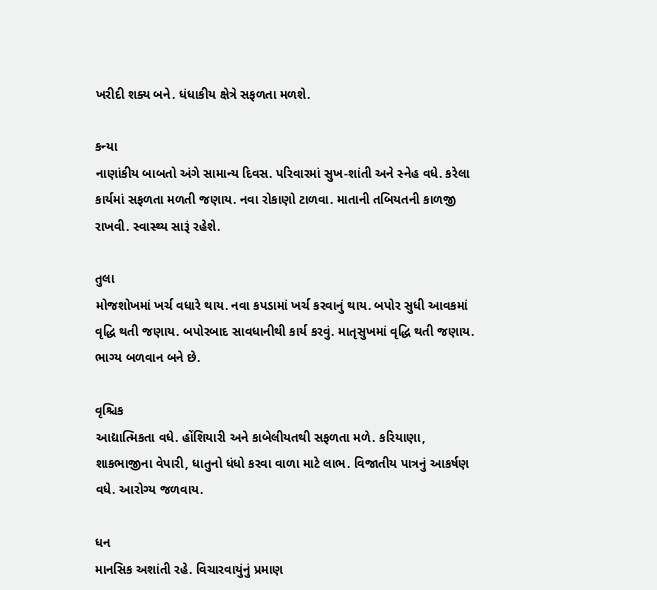ખરીદી શક્ય બને. ધંધાકીય ક્ષેત્રે સફળતા મળશે.

કન્યા
નાણાંકીય બાબતો અંગે સામાન્ય દિવસ. પરિવારમાં સુખ-શાંતી અને સ્નેહ વધે. કરેલા કાર્યમાં સફળતા મળતી જણાય. નવા રોકાણો ટાળવા. માતાની તબિયતની કાળજી રાખવી. સ્વાસ્થ્ય સારૂં રહેશે.

તુલા
મોજશોખમાં ખર્ચ વધારે થાય. નવા કપડામાં ખર્ચ કરવાનું થાય. બપોર સુધી આવકમાં વૃદ્ધિ થતી જણાય. બપોરબાદ સાવધાનીથી કાર્ય કરવું. માતૃસુખમાં વૃદ્ધિ થતી જણાય. ભાગ્ય બળવાન બને છે.

વૃશ્ચિક
આદ્યાત્મિકતા વધે. હોંશિયારી અને કાબેલીયતથી સફળતા મળે. કરિયાણા, શાકભાજીના વેપારી, ધાતુનો ધંધો કરવા વાળા માટે લાભ. વિજાતીય પાત્રનું આકર્ષણ વધે. આરોગ્ય જળવાય.

ધન
માનસિક અશાંતી રહે. વિચારવાયુંનું પ્રમાણ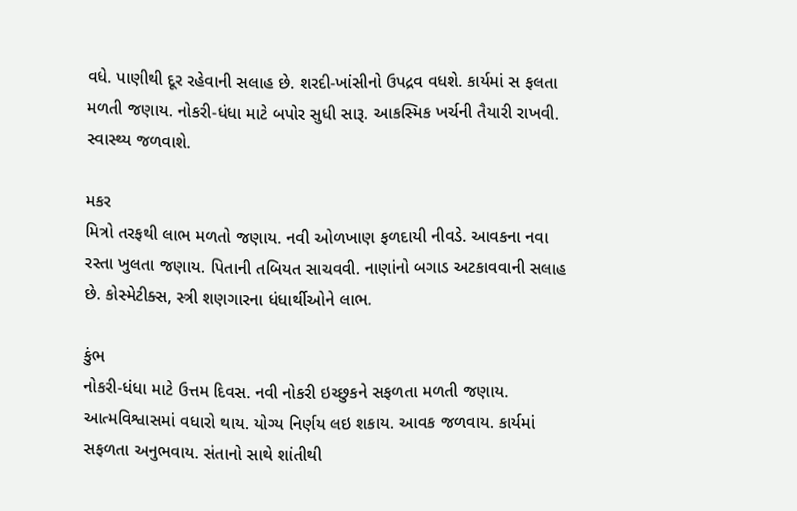વધે. પાણીથી દૂર રહેવાની સલાહ છે. શરદી-ખાંસીનો ઉપદ્રવ વધશે. કાર્યમાં સ ફલતા મળતી જણાય. નોકરી-ધંધા માટે બપોર સુધી સારૂ. આકસ્મિક ખર્ચની તૈયારી રાખવી. સ્વાસ્થ્ય જળવાશે.

મકર
મિત્રો તરફથી લાભ મળતો જણાય. નવી ઓળખાણ ફળદાયી નીવડે. આવકના નવા રસ્તા ખુલતા જણાય. પિતાની તબિયત સાચવવી. નાણાંનો બગાડ અટકાવવાની સલાહ છે. કોસ્મેટીક્સ, સ્ત્રી શણગારના ધંધાર્થીઓને લાભ.

કુંભ
નોકરી-ધંધા માટે ઉત્તમ દિવસ. નવી નોકરી ઇચ્છુકને સફળતા મળતી જણાય. આત્મવિશ્વાસમાં વધારો થાય. યોગ્ય નિર્ણય લઇ શકાય. આવક જળવાય. કાર્યમાં સફળતા અનુભવાય. સંતાનો સાથે શાંતીથી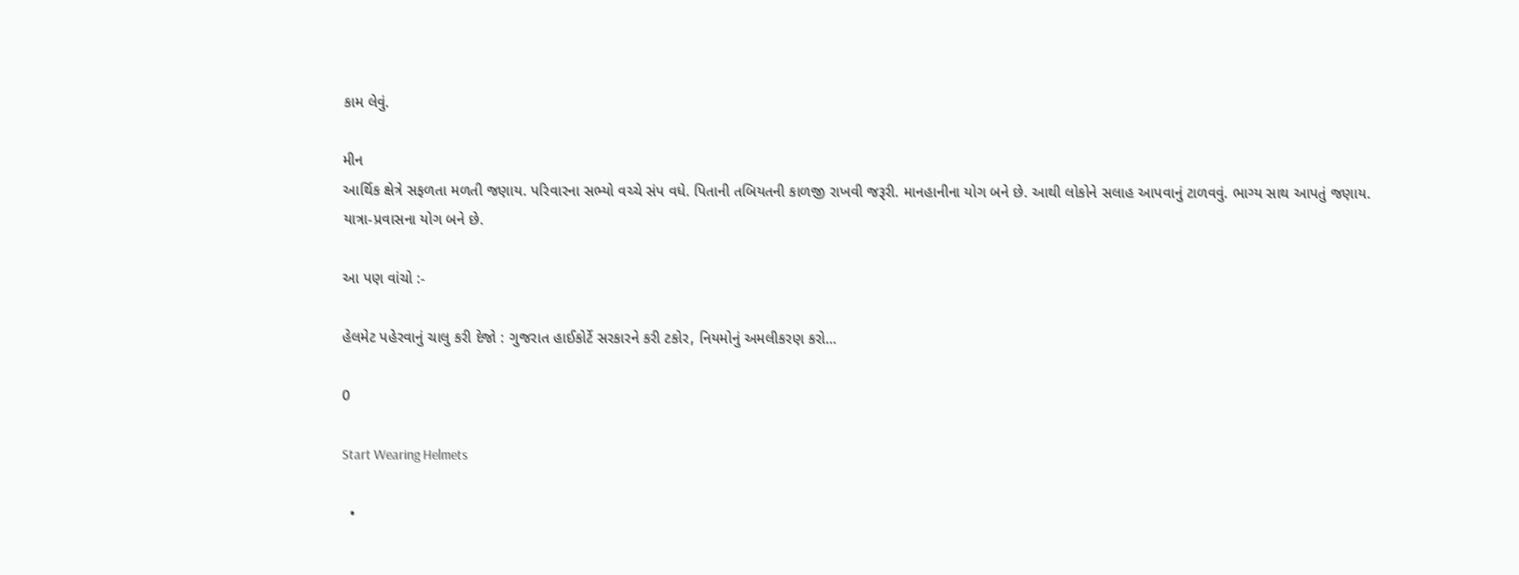કામ લેવું.

મીન
આર્થિક ક્ષેત્રે સફળતા મળતી જણાય. પરિવારના સભ્યો વચ્ચે સંપ વધે. પિતાની તબિયતની કાળજી રાખવી જરૂરી. માનહાનીના યોગ બને છે. આથી લોકોને સલાહ આપવાનું ટાળવવું. ભાગ્ય સાથ આપતું જણાય. યાત્રા-પ્રવાસના યોગ બને છે.

આ પણ વાંચો :-

હેલમેટ પહેરવાનું ચાલુ કરી દેજો : ગુજરાત હાઈકોર્ટે સરકારને કરી ટકોર, નિયમોનું અમલીકરણ કરો…

0

Start Wearing Helmets

  •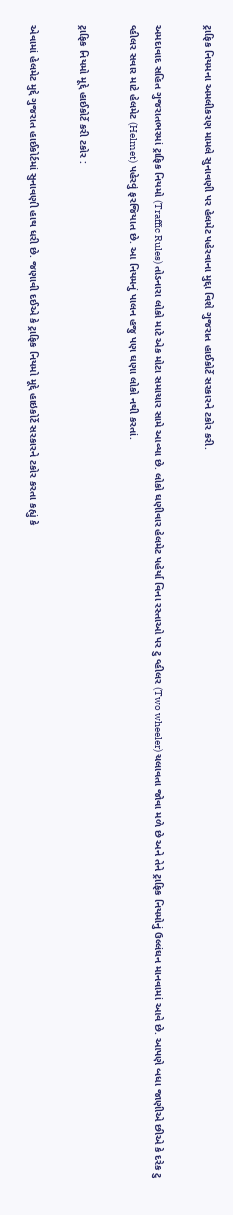ટ્રાફિક નિયમના અમલીકરણ મામલે સુનાવણી પર હેલમેટ પહેરવાના મુદ્દા વિશે ગુજરાત હાઈકોર્ટે સરકારને ટકોર કરી.

અમદાવાદ સહિત ગુજરાતભરમાં ટ્રાફિક નિયમો (Traffic Rules) તોડનારા લોકો માટે એક મોટા સમાચાર સામે આવ્યા છે. લોકો ઘણીવાર હેલમેટ પહેર્યા વિના રસ્તાઓ પર ટુ વ્હીલર (Two wheeler) ચલાવતા જોવા મળે છે અને તેને ટ્રાફિક નિયમોનું ઉલ્લંઘન માનવામાં આવે છે. આપણે બધા જાણીએ છીએ કે દરેક ટુ વ્હીલર સવાર માટે હેલમેટ (Helmet) પહેરવું ફરજિયાત છે. આ નિયમનું પાલન હજુ પણ ઘણા લોકો નથી કરતાં.

ટ્રાફિક નિયમો મૂદ્દે હાઈકોર્ટે કરી ટકોર :

એવામાં હેલમેટ મુદ્દે ગુજરાત હાઈકોર્ટમાં સુનાવણી હાથ ધરી છે. જણાવી દઈએ કે ટ્રાફિક નિયમો મૂદ્દે હાઇકોર્ટે સરકારને ટકોર કરતા કહ્યું કે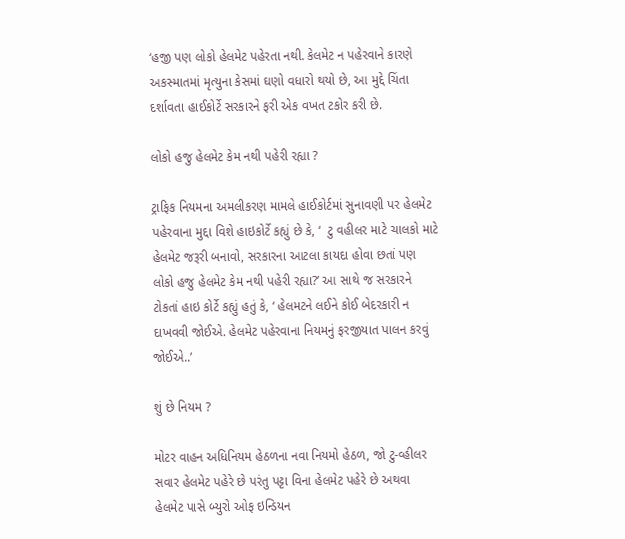‘હજી પણ લોકો હેલમેટ પહેરતા નથી. કેલમેટ ન પહેરવાને કારણે અકસ્માતમાં મૃત્યુના કેસમાં ઘણો વધારો થયો છે, આ મુદ્દે ચિંતા દર્શાવતા હાઈકોર્ટે સરકારને ફરી એક વખત ટકોર કરી છે.

લોકો હજુ હેલમેટ કેમ નથી પહેરી રહ્યા ?

ટ્રાફિક નિયમના અમલીકરણ મામલે હાઈકોર્ટમાં સુનાવણી પર હેલમેટ પહેરવાના મુદ્દા વિશે હાઇકોર્ટે કહ્યું છે કે, ‘  ટુ વહીલર માટે ચાલકો માટે હેલમેટ જરૂરી બનાવો, સરકારના આટલા કાયદા હોવા છતાં પણ લોકો હજુ હેલમેટ કેમ નથી પહેરી રહ્યા?’ આ સાથે જ સરકારને ટોકતાં હાઇ કોર્ટે કહ્યું હતું કે, ‘ હેલમટને લઈને કોઈ બેદરકારી ન દાખવવી જોઈએ. હેલમેટ પહેરવાના નિયમનું ફરજીયાત પાલન કરવું જોઈએ..’

શું છે નિયમ ?

મોટર વાહન અધિનિયમ હેઠળના નવા નિયમો હેઠળ, જો ટુ-વ્હીલર સવાર હેલમેટ પહેરે છે પરંતુ પટ્ટા વિના હેલમેટ પહેરે છે અથવા હેલમેટ પાસે બ્યુરો ઓફ ઇન્ડિયન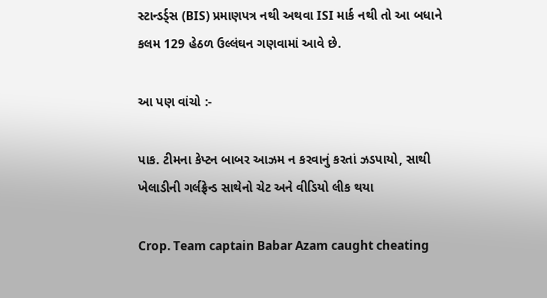સ્ટાન્ડર્ડ્સ (BIS) પ્રમાણપત્ર નથી અથવા ISI માર્ક નથી તો આ બધાને કલમ 129 હેઠળ ઉલ્લંઘન ગણવામાં આવે છે.

આ પણ વાંચો :-

પાક. ટીમના કેપ્ટન બાબર આઝમ ન કરવાનું કરતાં ઝડપાયો, સાથી ખેલાડીની ગર્લફ્રેન્ડ સાથેનો ચેટ અને વીડિયો લીક થયા

Crop. Team captain Babar Azam caught cheating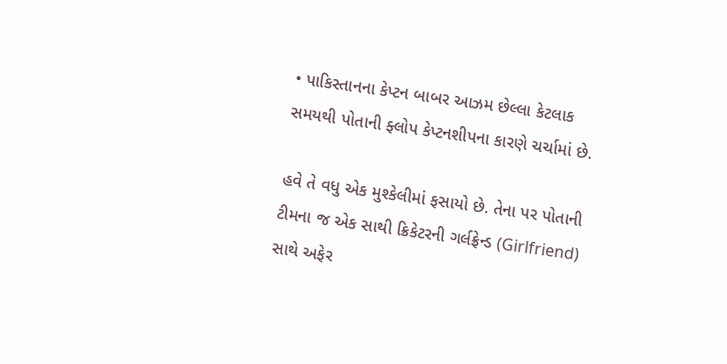• પાકિસ્તાનના કેપ્ટન બાબર આઝમ છેલ્લા કેટલાક સમયથી પોતાની ફ્લોપ કેપ્ટનશીપના કારણે ચર્ચામાં છે.

હવે તે વધુ એક મુશ્કેલીમાં ફસાયો છે. તેના પર પોતાની ટીમના જ એક સાથી ક્રિકેટરની ગર્લફ્રેન્ડ (Girlfriend) સાથે અફેર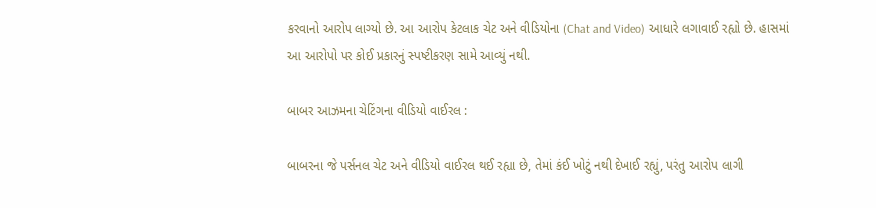કરવાનો આરોપ લાગ્યો છે. આ આરોપ કેટલાક ચેટ અને વીડિયોના (Chat and Video) આધારે લગાવાઈ રહ્યો છે. હાસમાં આ આરોપો પર કોઈ પ્રકારનું સ્પષ્ટીકરણ સામે આવ્યું નથી.

બાબર આઝમના ચેટિંગના વીડિયો વાઈરલ :

બાબરના જે પર્સનલ ચેટ અને વીડિયો વાઈરલ થઈ રહ્યા છે, તેમાં કંઈ ખોટું નથી દેખાઈ રહ્યું, પરંતુ આરોપ લાગી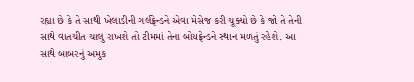રહ્યા છે કે તે સાથી ખેલાડીની ગર્લફ્રેન્ડને એવા મેસેજ કરી ચૂક્યો છે કે જો તે તેની સાથે વાતચીત ચાલુ રાખશે તો ટીમમાં તેના બોયફ્રેન્ડને સ્થાન મળતું રહેશે. આ સાથે બાબરનું અમુક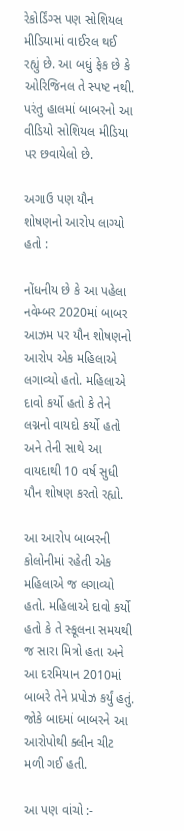રેકોર્ડિંગ્સ પણ સોશિયલ મીડિયામાં વાઈરલ થઈ રહ્યું છે. આ બધું ફેક છે કે ઓરિજિનલ તે સ્પષ્ટ નથી. પરંતુ હાલમાં બાબરનો આ વીડિયો સોશિયલ મીડિયા પર છવાયેલો છે.

અગાઉ પણ યૌન શોષણનો આરોપ લાગ્યો હતો :

નોંધનીય છે કે આ પહેલા નવેમ્બર 2020માં બાબર આઝમ પર યૌન શોષણનો આરોપ એક મહિલાએ લગાવ્યો હતો. મહિલાએ દાવો કર્યો હતો કે તેને લગ્નનો વાયદો કર્યો હતો અને તેની સાથે આ વાયદાથી 10 વર્ષ સુધી યૌન શોષણ કરતો રહ્યો.

આ આરોપ બાબરની કોલોનીમાં રહેતી એક મહિલાએ જ લગાવ્યો હતો. મહિલાએ દાવો કર્યો હતો કે તે સ્કૂલના સમયથી જ સારા મિત્રો હતા અને આ દરમિયાન 2010માં બાબરે તેને પ્રપોઝ કર્યું હતું. જોકે બાદમાં બાબરને આ આરોપોથી ક્લીન ચીટ મળી ગઈ હતી.

આ પણ વાંચો :-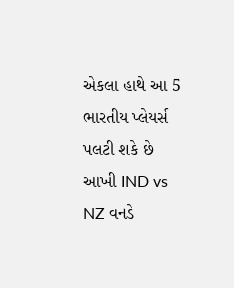એકલા હાથે આ 5 ભારતીય પ્લેયર્સ પલટી શકે છે આખી IND vs NZ વનડે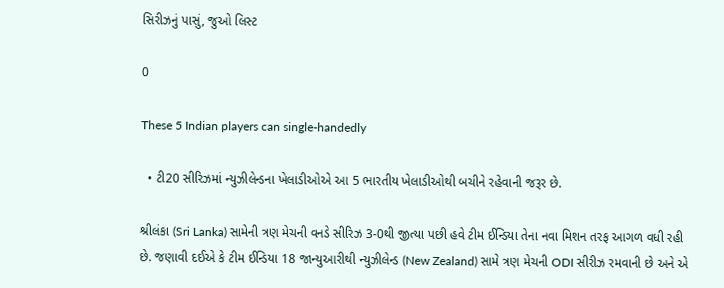સિરીઝનું પાસું, જુઓ લિસ્ટ

0

These 5 Indian players can single-handedly

  • ટી20 સીરિઝમાં ન્યુઝીલેન્ડના ખેલાડીઓએ આ 5 ભારતીય ખેલાડીઓથી બચીને રહેવાની જરૂર છે.

શ્રીલંકા (Sri Lanka) સામેની ત્રણ મેચની વનડે સીરિઝ 3-0થી જીત્યા પછી હવે ટીમ ઈન્ડિયા તેના નવા મિશન તરફ આગળ વધી રહી છે. જણાવી દઈએ કે ટીમ ઈન્ડિયા 18 જાન્યુઆરીથી ન્યુઝીલેન્ડ (New Zealand) સામે ત્રણ મેચની ODI સીરીઝ રમવાની છે અને એ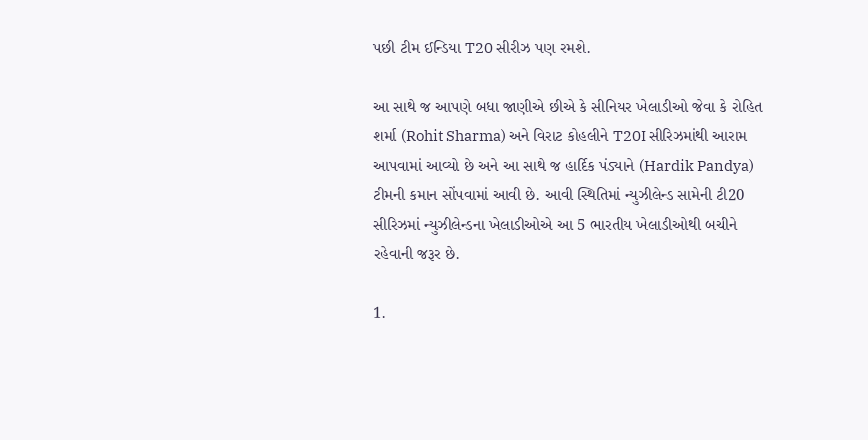પછી ટીમ ઈન્ડિયા T20 સીરીઝ પણ રમશે.

આ સાથે જ આપણે બધા જાણીએ છીએ કે સીનિયર ખેલાડીઓ જેવા કે રોહિત શર્મા (Rohit Sharma) અને વિરાટ કોહલીને T20I સીરિઝમાંથી આરામ આપવામાં આવ્યો છે અને આ સાથે જ હાર્દિક પંડ્યાને (Hardik Pandya) ટીમની કમાન સોંપવામાં આવી છે. આવી સ્થિતિમાં ન્યુઝીલેન્ડ સામેની ટી20 સીરિઝમાં ન્યુઝીલેન્ડના ખેલાડીઓએ આ 5 ભારતીય ખેલાડીઓથી બચીને રહેવાની જરૂર છે.

1.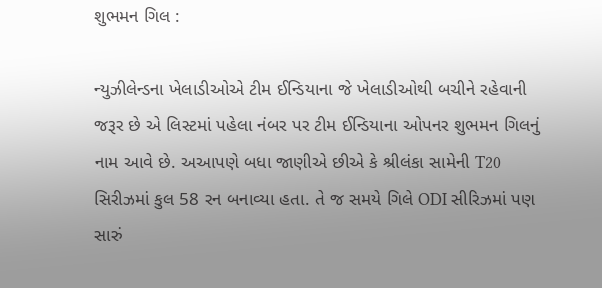શુભમન ગિલ :

ન્યુઝીલેન્ડના ખેલાડીઓએ ટીમ ઈન્ડિયાના જે ખેલાડીઓથી બચીને રહેવાની જરૂર છે એ લિસ્ટમાં પહેલા નંબર પર ટીમ ઈન્ડિયાના ઓપનર શુભમન ગિલનું નામ આવે છે. અઆપણે બધા જાણીએ છીએ કે શ્રીલંકા સામેની T20 સિરીઝમાં કુલ 58 રન બનાવ્યા હતા. તે જ સમયે ગિલે ODI સીરિઝમાં પણ સારું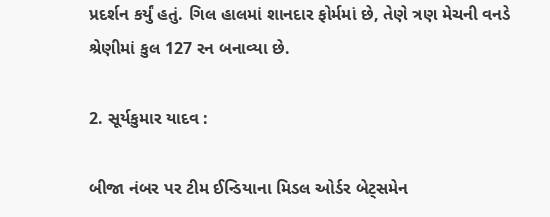પ્રદર્શન કર્યું હતું. ગિલ હાલમાં શાનદાર ફોર્મમાં છે, તેણે ત્રણ મેચની વનડે શ્રેણીમાં કુલ 127 રન બનાવ્યા છે.

2. સૂર્યકુમાર યાદવ :

બીજા નંબર પર ટીમ ઈન્ડિયાના મિડલ ઓર્ડર બેટ્સમેન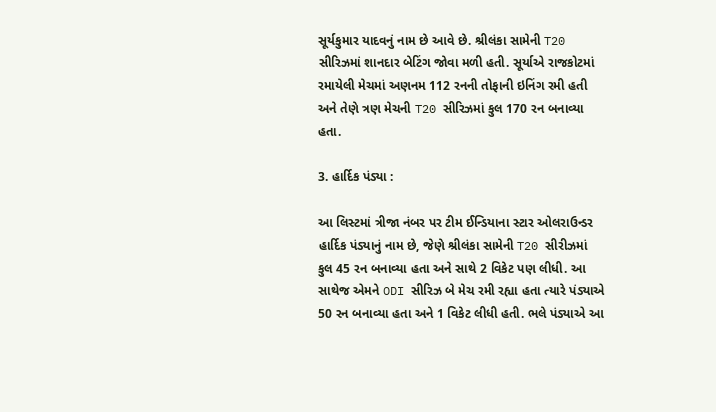સૂર્યકુમાર યાદવનું નામ છે આવે છે. શ્રીલંકા સામેની T20 સીરિઝમાં શાનદાર બેટિંગ જોવા મળી હતી. સૂર્યાએ રાજકોટમાં રમાયેલી મેચમાં અણનમ 112 રનની તોફાની ઇનિંગ રમી હતી અને તેણે ત્રણ મેચની T20 સીરિઝમાં કુલ 170 રન બનાવ્યા હતા.

3. હાર્દિક પંડ્યા :

આ લિસ્ટમાં ત્રીજા નંબર પર ટીમ ઈન્ડિયાના સ્ટાર ઓલરાઉન્ડર હાર્દિક પંડ્યાનું નામ છે, જેણે શ્રીલંકા સામેની T20 સીરીઝમાં કુલ 45 રન બનાવ્યા હતા અને સાથે 2 વિકેટ પણ લીધી. આ સાથેજ એમને ODI સીરિઝ બે મેચ રમી રહ્યા હતા ત્યારે પંડ્યાએ 50 રન બનાવ્યા હતા અને 1 વિકેટ લીધી હતી. ભલે પંડ્યાએ આ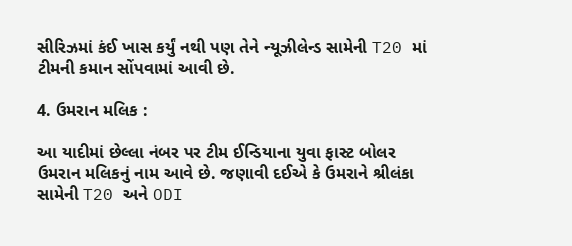સીરિઝમાં કંઈ ખાસ કર્યું નથી પણ તેને ન્યૂઝીલેન્ડ સામેની T20 માં ટીમની કમાન સોંપવામાં આવી છે.

4. ઉમરાન મલિક :

આ યાદીમાં છેલ્લા નંબર પર ટીમ ઈન્ડિયાના યુવા ફાસ્ટ બોલર ઉમરાન મલિકનું નામ આવે છે. જણાવી દઈએ કે ઉમરાને શ્રીલંકા સામેની T20 અને ODI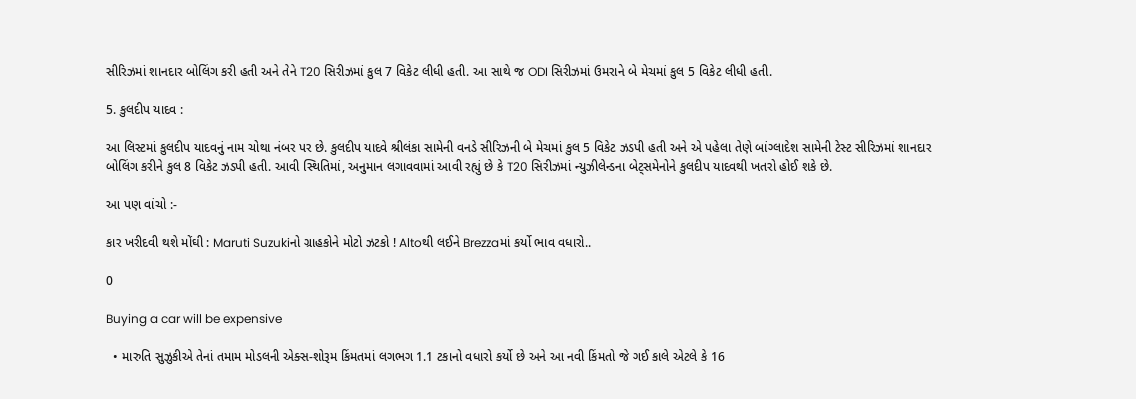સીરિઝમાં શાનદાર બોલિંગ કરી હતી અને તેને T20 સિરીઝમાં કુલ 7 વિકેટ લીધી હતી. આ સાથે જ ODI સિરીઝમાં ઉમરાને બે મેચમાં કુલ 5 વિકેટ લીધી હતી.

5. કુલદીપ યાદવ :

આ લિસ્ટમાં કુલદીપ યાદવનું નામ ચોથા નંબર પર છે. કુલદીપ યાદવે શ્રીલંકા સામેની વનડે સીરિઝની બે મેચમાં કુલ 5 વિકેટ ઝડપી હતી અને એ પહેલા તેણે બાંગ્લાદેશ સામેની ટેસ્ટ સીરિઝમાં શાનદાર બોલિંગ કરીને કુલ 8 વિકેટ ઝડપી હતી. આવી સ્થિતિમાં, અનુમાન લગાવવામાં આવી રહ્યું છે કે T20 સિરીઝમાં ન્યુઝીલેન્ડના બેટ્સમેનોને કુલદીપ યાદવથી ખતરો હોઈ શકે છે.

આ પણ વાંચો :-

કાર ખરીદવી થશે મોંઘી : Maruti Suzukiનો ગ્રાહકોને મોટો ઝટકો ! Altoથી લઈને Brezzaમાં કર્યો ભાવ વધારો..

0

Buying a car will be expensive

  • મારુતિ સુઝુકીએ તેનાં તમામ મોડલની એક્સ-શોરૂમ કિંમતમાં લગભગ 1.1 ટકાનો વધારો કર્યો છે અને આ નવી કિંમતો જે ગઈ કાલે એટલે કે 16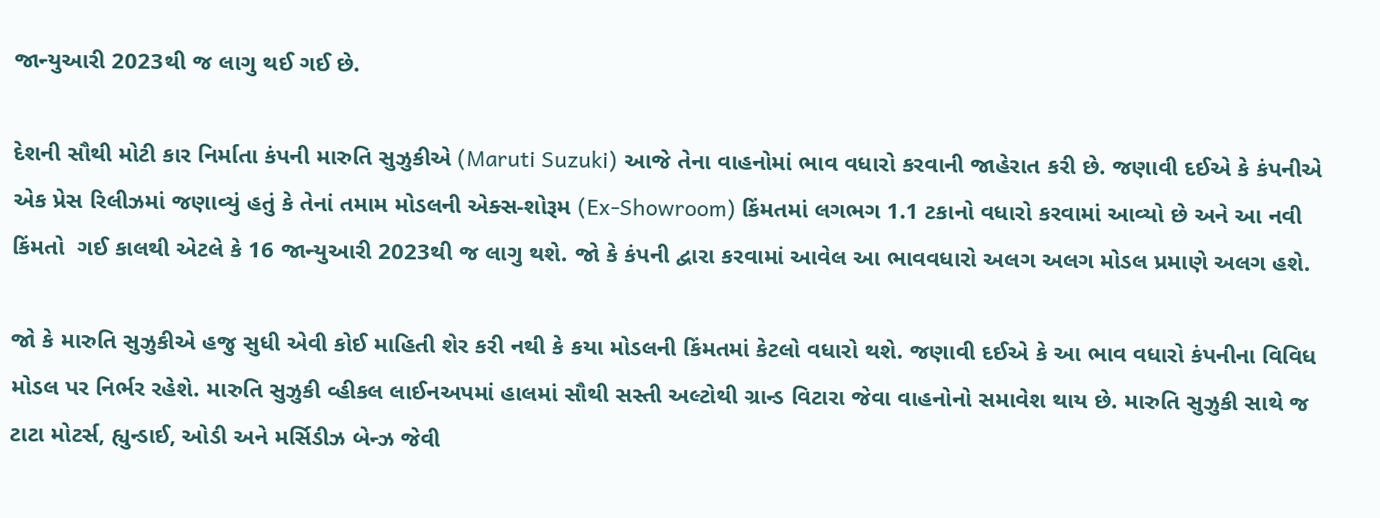જાન્યુઆરી 2023થી જ લાગુ થઈ ગઈ છે.

દેશની સૌથી મોટી કાર નિર્માતા કંપની મારુતિ સુઝુકીએ (Maruti Suzuki) આજે તેના વાહનોમાં ભાવ વધારો કરવાની જાહેરાત કરી છે. જણાવી દઈએ કે કંપનીએ એક પ્રેસ રિલીઝમાં જણાવ્યું હતું કે તેનાં તમામ મોડલની એક્સ-શોરૂમ (Ex-Showroom) કિંમતમાં લગભગ 1.1 ટકાનો વધારો કરવામાં આવ્યો છે અને આ નવી કિંમતો  ગઈ કાલથી એટલે કે 16 જાન્યુઆરી 2023થી જ લાગુ થશે. જો કે કંપની દ્વારા કરવામાં આવેલ આ ભાવવધારો અલગ અલગ મોડલ પ્રમાણે અલગ હશે.

જો કે મારુતિ સુઝુકીએ હજુ સુધી એવી કોઈ માહિતી શેર કરી નથી કે કયા મોડલની કિંમતમાં કેટલો વધારો થશે. જણાવી દઈએ કે આ ભાવ વધારો કંપનીના વિવિધ મોડલ પર નિર્ભર રહેશે. મારુતિ સુઝુકી વ્હીકલ લાઈનઅપમાં હાલમાં સૌથી સસ્તી અલ્ટોથી ગ્રાન્ડ વિટારા જેવા વાહનોનો સમાવેશ થાય છે. મારુતિ સુઝુકી સાથે જ ટાટા મોટર્સ, હ્યુન્ડાઈ, ઓડી અને મર્સિડીઝ બેન્ઝ જેવી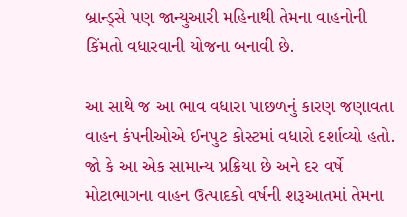બ્રાન્ડ્સે પણ જાન્યુઆરી મહિનાથી તેમના વાહનોની કિંમતો વધારવાની યોજના બનાવી છે.

આ સાથે જ આ ભાવ વધારા પાછળનું કારણ જણાવતા વાહન કંપનીઓએ ઈનપુટ કોસ્ટમાં વધારો દર્શાવ્યો હતો. જો કે આ એક સામાન્ય પ્રક્રિયા છે અને દર વર્ષે મોટાભાગના વાહન ઉત્પાદકો વર્ષની શરૂઆતમાં તેમના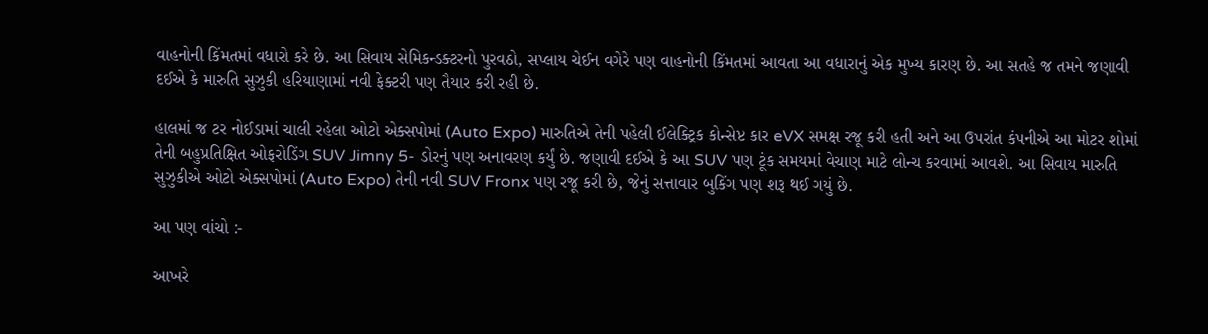વાહનોની કિંમતમાં વધારો કરે છે. આ સિવાય સેમિકન્ડક્ટરનો પુરવઠો, સપ્લાય ચેઈન વગેરે પણ વાહનોની કિંમતમાં આવતા આ વધારાનું એક મુખ્ય કારણ છે. આ સતહે જ તમને જણાવી દઈએ કે મારુતિ સુઝુકી હરિયાણામાં નવી ફેક્ટરી પણ તૈયાર કરી રહી છે.

હાલમાં જ ટર નોઈડામાં ચાલી રહેલા ઓટો એક્સપોમાં (Auto Expo) મારુતિએ તેની પહેલી ઈલેક્ટ્રિક કોન્સેપ્ટ કાર eVX સમક્ષ રજૂ કરી હતી અને આ ઉપરાંત કંપનીએ આ મોટર શોમાં તેની બહુપ્રતિક્ષિત ઓફરોડિંગ SUV Jimny 5- ડોરનું પણ અનાવરણ કર્યું છે. જણાવી દઈએ કે આ SUV પણ ટૂંક સમયમાં વેચાણ માટે લોન્ચ કરવામાં આવશે. આ સિવાય મારુતિ સુઝુકીએ ઓટો એક્સપોમાં (Auto Expo) તેની નવી SUV Fronx પણ રજૂ કરી છે, જેનું સત્તાવાર બુકિંગ પણ શરૂ થઈ ગયું છે.

આ પણ વાંચો :-

આખરે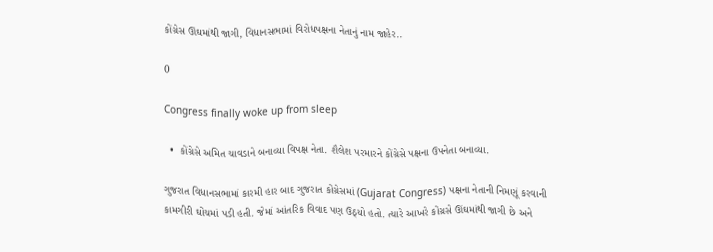કોંગ્રેસ ઊંઘમાંથી જાગી, વિધાનસભામાં વિરોધપક્ષના નેતાનું નામ જાહેર..

0

Congress finally woke up from sleep

  •  કોંગ્રેસે અમિત ચાવડાને બનાવ્યા વિપક્ષ નેતા. શૈલેશ પરમારને કોંગ્રેસે પક્ષના ઉપનેતા બનાવ્યા.

ગુજરાત વિધાનસભામાં કારમી હાર બાદ ગુજરાત કોંગ્રેસમાં (Gujarat Congress) પક્ષના નેતાની નિમણૂં કરવાની કામગીરી ઘોંચમાં પડી હતી. જેમાં આંતરિક વિવાદ પણ ઉઠ્યો હતો. ત્યારે આખરે કોંગ્રસે ઊંઘમાંથી જાગી છે અને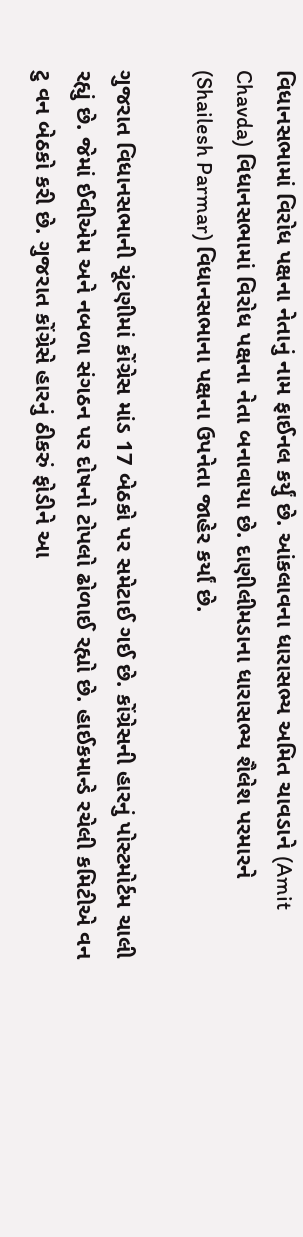વિધાનસભામાં વિરોધ પક્ષના નેતાનું નામ ફાઈનલ કર્યું છે. આંકલાવના ધારાસભ્ય અમિત ચાવડાને (Amit Chavda) વિધાનસભામાં વિરોધ પક્ષના નેતા બનાવાયા છે. દાણીલીમડાના ધારાસભ્ય શૈલેશ પરમારને (Shailesh Parmar) વિધાનસભાના પક્ષના ઉપનેતા જાહેર કર્યાં છે.

ગુજરાત વિધાનસભાની ચૂંટણીમાં કોંગ્રેસ માંડ 17 બેઠકો પર સમેટાઈ ગઈ છે. કોંગ્રેસની હારનું પોસ્ટમોર્ટમ ચાલી રહ્યું છે. જેમાં ઈવીએમ અને નબળા સંગઠન પર દોષનો ટોપલો ઢોળાઈ રહ્યો છે. હાઈકમાન્ડે રચેલી કમિટીએ વન ટુ વન બેઠકો કરી છે. ગુજરાત કોંગ્રેસે હારનું ઠીકરું ફોડીને આ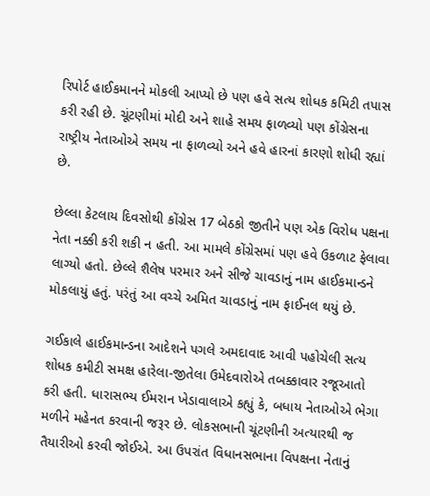રિપોર્ટ હાઈકમાનને મોકલી આપ્યો છે પણ હવે સત્ય શોધક કમિટી તપાસ કરી રહી છે. ચૂંટણીમાં મોદી અને શાહે સમય ફાળવ્યો પણ કોંગ્રેસના રાષ્ટ્રીય નેતાઓએ સમય ના ફાળવ્યો અને હવે હારનાં કારણો શોધી રહ્યાં છે.

છેલ્લા કેટલાય દિવસોથી કોંગ્રેસ 17 બેઠકો જીતીને પણ એક વિરોધ પક્ષના નેતા નક્કી કરી શકી ન હતી. આ મામલે કોંગ્રેસમાં પણ હવે ઉકળાટ ફેલાવા લાગ્યો હતો. છેલ્લે શૈલેષ પરમાર અને સીજે ચાવડાનું નામ હાઈકમાન્ડને મોકલાયું હતું. પરંતું આ વચ્ચે અમિત ચાવડાનું નામ ફાઈનલ થયું છે.

ગઈકાલે હાઈકમાન્ડના આદેશને પગલે અમદાવાદ આવી પહોચેલી સત્ય શોધક કમીટી સમક્ષ હારેલા-જીતેલા ઉમેદવારોએ તબક્કાવાર રજૂઆતો કરી હતી. ધારાસભ્ય ઈમરાન ખેડાવાલાએ કહ્યું કે, બધાય નેતાઓએ ભેગા મળીને મહેનત કરવાની જરૂર છે. લોકસભાની ચૂંટણીની અત્યારથી જ તૈયારીઓ કરવી જોઈએ. આ ઉપરાંત વિધાનસભાના વિપક્ષના નેતાનું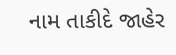નામ તાકીદે જાહેર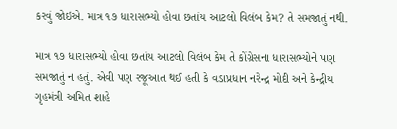કરવું જોઇએ. માત્ર ૧૭ ધારાસભ્યો હોવા છતાંય આટલો વિલંબ કેમ? તે સમજાતું નથી.

માત્ર ૧૭ ધારાસભ્યો હોવા છતાંય આટલો વિલંબ કેમ તે કોંગ્રેસના ધારાસભ્યોને પણ સમજાતું ન હતું. એવી પણ રજૂઆત થઈ હતી કે વડાપ્રધાન નરેન્દ્ર મોદી અને કેન્દ્રીય ગૃહમંત્રી અમિત શાહે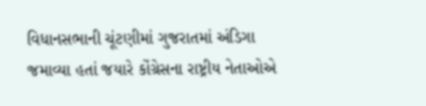વિધાનસભાની ચૂંટણીમાં ગુજરાતમાં અંડિગા જમાવ્યા હતાં જયારે કોંગ્રેસના રાષ્ટ્રીય નેતાઓએ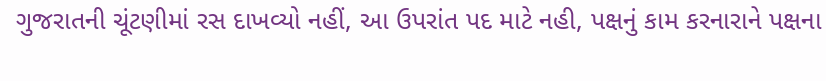ગુજરાતની ચૂંટણીમાં રસ દાખવ્યો નહીં, આ ઉપરાંત પદ માટે નહી, પક્ષનું કામ કરનારાને પક્ષના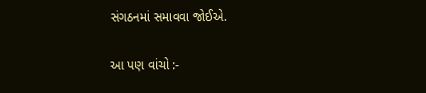સંગઠનમાં સમાવવા જોઈએ.

આ પણ વાંચો :-